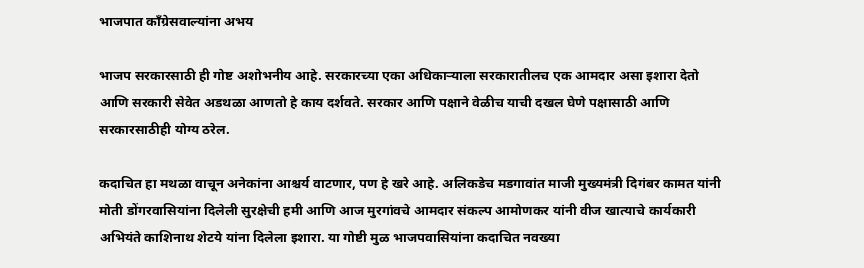भाजपात काँग्रेसवाल्यांना अभय

भाजप सरकारसाठी ही गोष्ट अशोभनीय आहे. सरकारच्या एका अधिकाऱ्याला सरकारातीलच एक आमदार असा इशारा देतो आणि सरकारी सेवेत अडथळा आणतो हे काय दर्शवते. सरकार आणि पक्षाने वेळीच याची दखल घेणे पक्षासाठी आणि सरकारसाठीही योग्य ठरेल.

कदाचित हा मथळा वाचून अनेकांना आश्चर्य वाटणार, पण हे खरे आहे. अलिकडेच मडगावांत माजी मुख्यमंत्री दिगंबर कामत यांनी मोती डोंगरवासियांना दिलेली सुरक्षेची हमी आणि आज मुरगांवचे आमदार संकल्प आमोणकर यांनी वीज खात्याचे कार्यकारी अभियंते काशिनाथ शेटये यांना दिलेला इशारा. या गोष्टी मुळ भाजपवासियांना कदाचित नवख्या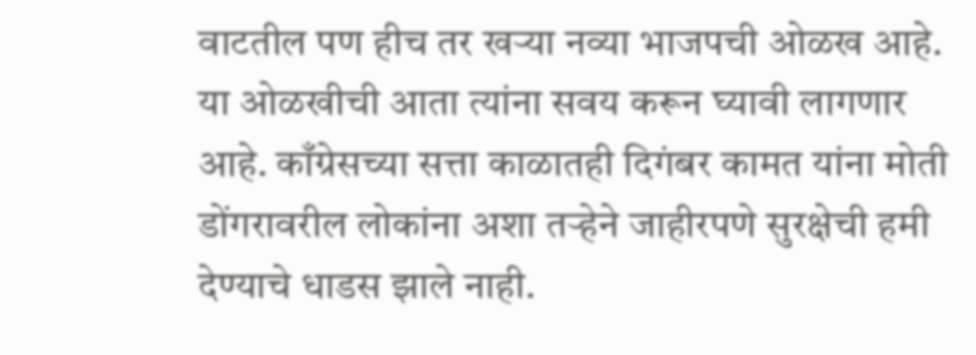वाटतील पण हीच तर खऱ्या नव्या भाजपची ओळख आहे. या ओळखीची आता त्यांना सवय करून घ्यावी लागणार आहे. काँग्रेसच्या सत्ता काळातही दिगंबर कामत यांना मोती डोंगरावरील लोकांना अशा तऱ्हेने जाहीरपणे सुरक्षेची हमी देण्याचे धाडस झाले नाही.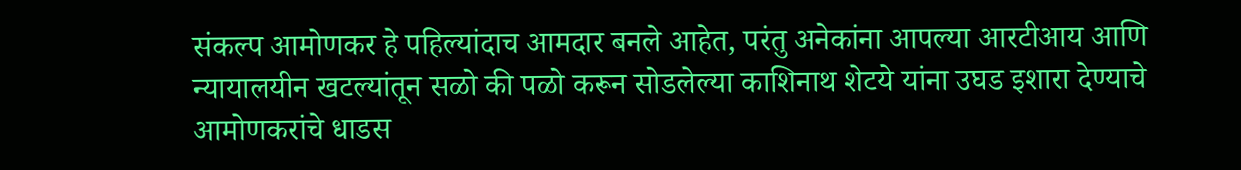संकल्प आमोणकर हे पहिल्यांदाच आमदार बनले आहेत, परंतु अनेकांना आपल्या आरटीआय आणि न्यायालयीन खटल्यांतून सळो की पळो करून सोडलेल्या काशिनाथ शेटये यांना उघड इशारा देण्याचे आमोणकरांचे धाडस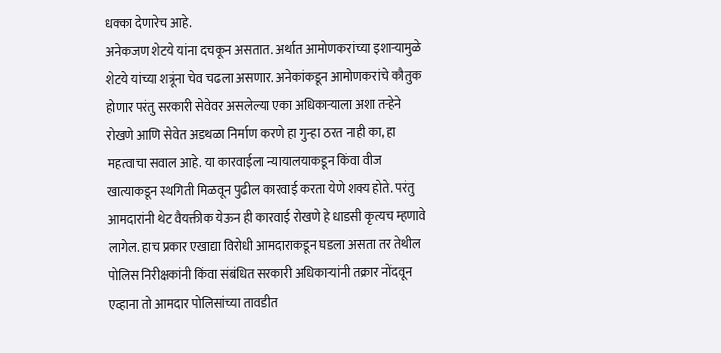धक्का देणारेच आहे.
अनेकजण शेटये यांना दचकून असतात. अर्थात आमोणकरांच्या इशाऱ्यामुळे शेटये यांच्या शत्रूंना चेव चढला असणार. अनेकांकडून आमोणकरांचे कौतुक होणार परंतु सरकारी सेवेवर असलेल्या एका अधिकाऱ्याला अशा तऱ्हेने रोखणे आणि सेवेत अडथळा निर्माण करणे हा गुन्हा ठरत नाही का, हा महत्वाचा सवाल आहे. या कारवाईला न्यायालयाकडून किंवा वीज खात्याकडून स्थगिती मिळवून पुढील कारवाई करता येणे शक्य होते. परंतु आमदारांनी थेट वैयक्तीक येऊन ही कारवाई रोखणे हे धाडसी कृत्यच म्हणावे लागेल. हाच प्रकार एखाद्या विरोधी आमदाराकडून घडला असता तर तेथील पोलिस निरीक्षकांनी किंवा संबंधित सरकारी अधिकाऱ्यांनी तक्रार नोंदवून एव्हाना तो आमदार पोलिसांच्या तावडीत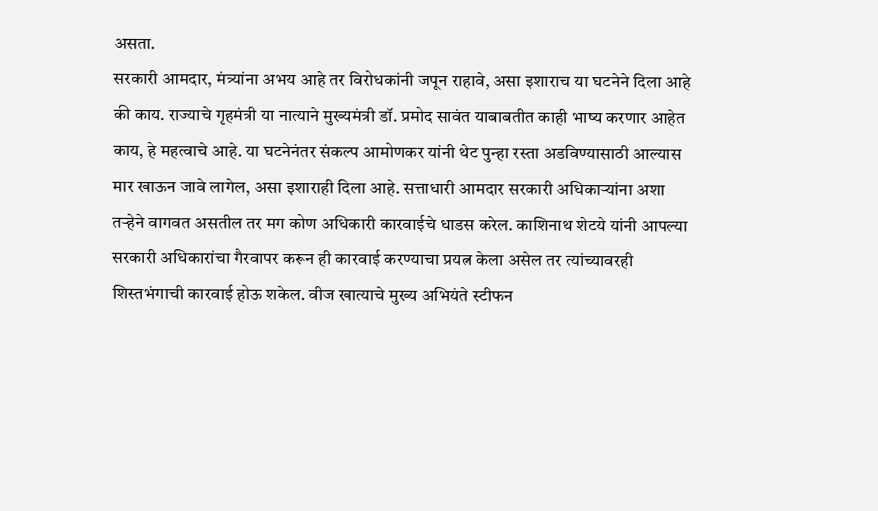असता.
सरकारी आमदार, मंत्र्यांना अभय आहे तर विरोधकांनी जपून राहावे, असा इशाराच या घटनेने दिला आहे की काय. राज्याचे गृहमंत्री या नात्याने मुख्यमंत्री डॉ. प्रमोद सावंत याबाबतीत काही भाष्य करणार आहेत काय, हे महत्वाचे आहे. या घटनेनंतर संकल्प आमोणकर यांनी थेट पुन्हा रस्ता अडविण्यासाठी आल्यास मार खाऊन जावे लागेल, असा इशाराही दिला आहे. सत्ताधारी आमदार सरकारी अधिकाऱ्यांना अशा तऱ्हेने वागवत असतील तर मग कोण अधिकारी कारवाईचे धाडस करेल. काशिनाथ शेटये यांनी आपल्या सरकारी अधिकारांचा गैरवापर करून ही कारवाई करण्याचा प्रयत्न केला असेल तर त्यांच्यावरही शिस्तभंगाची कारवाई होऊ शकेल. वीज खात्याचे मुख्य अभियंते स्टीफन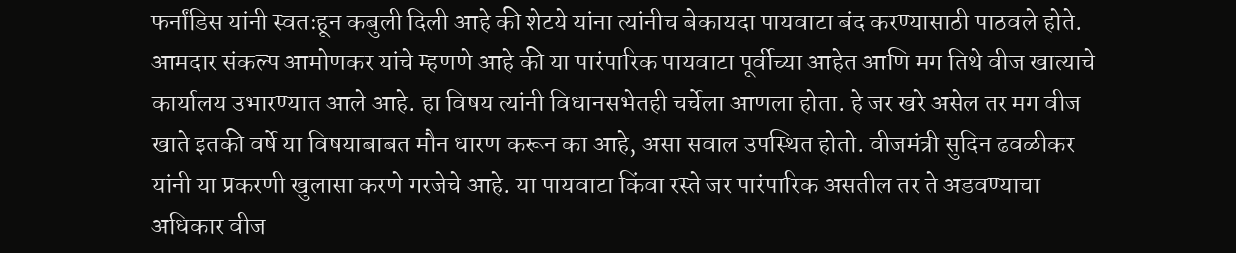फर्नांडिस यांनी स्वतःहून कबुली दिली आहे की शेटये यांना त्यांनीच बेकायदा पायवाटा बंद करण्यासाठी पाठवले होते.
आमदार संकल्प आमोणकर यांचे म्हणणे आहे की या पारंपारिक पायवाटा पूर्वीच्या आहेत आणि मग तिथे वीज खात्याचे कार्यालय उभारण्यात आले आहे. हा विषय त्यांनी विधानसभेतही चर्चेला आणला होता. हे जर खरे असेल तर मग वीज खाते इतकी वर्षे या विषयाबाबत मौन धारण करून का आहे, असा सवाल उपस्थित होतो. वीजमंत्री सुदिन ढवळीकर यांनी या प्रकरणी खुलासा करणे गरजेचे आहे. या पायवाटा किंवा रस्ते जर पारंपारिक असतील तर ते अडवण्याचा अधिकार वीज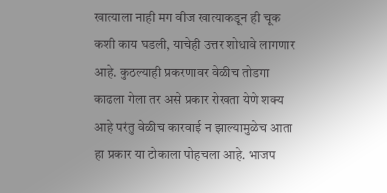खात्याला नाही मग वीज खात्याकडून ही चूक कशी काय घडली, याचेही उत्तर शोधावे लागणार आहे. कुठल्याही प्रकरणावर वेळीच तोडगा काढला गेला तर असे प्रकार रोखता येणे शक्य आहे परंतु वेळीच कारवाई न झाल्यामुळेच आता हा प्रकार या टोकाला पोहचला आहे. भाजप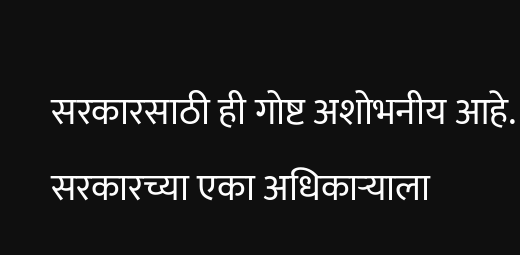सरकारसाठी ही गोष्ट अशोभनीय आहे. सरकारच्या एका अधिकाऱ्याला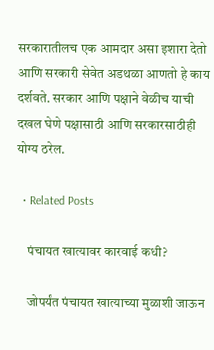सरकारातीलच एक आमदार असा इशारा देतो आणि सरकारी सेवेत अडथळा आणतो हे काय दर्शवते. सरकार आणि पक्षाने वेळीच याची दखल घेणे पक्षासाठी आणि सरकारसाठीही योग्य ठरेल.

  • Related Posts

    पंचायत खात्यावर कारवाई कधी?

    जोपर्यंत पंचायत खात्याच्या मुळाशी जाऊन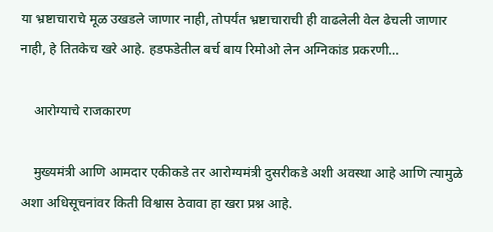या भ्रष्टाचाराचे मूळ उखडले जाणार नाही, तोपर्यंत भ्रष्टाचाराची ही वाढलेली वेल ढेचली जाणार नाही, हे तितकेच खरे आहे. हडफडेतील बर्च बाय रिमोओ लेन अग्निकांड प्रकरणी…

    आरोग्याचे राजकारण

    मुख्यमंत्री आणि आमदार एकीकडे तर आरोग्यमंत्री दुसरीकडे अशी अवस्था आहे आणि त्यामुळे अशा अधिसूचनांवर किती विश्वास ठेवावा हा खरा प्रश्न आहे.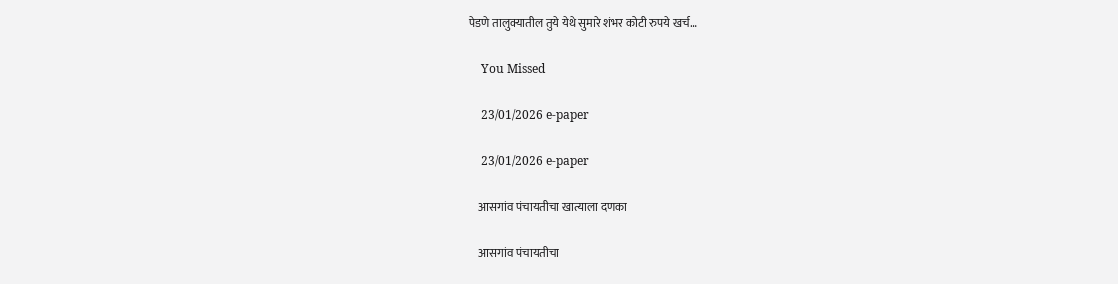पेडणे तालुक्यातील तुये येथे सुमारे शंभर कोटी रुपये खर्च…

    You Missed

    23/01/2026 e-paper

    23/01/2026 e-paper

    आसगांव पंचायतीचा खात्याला दणका

    आसगांव पंचायतीचा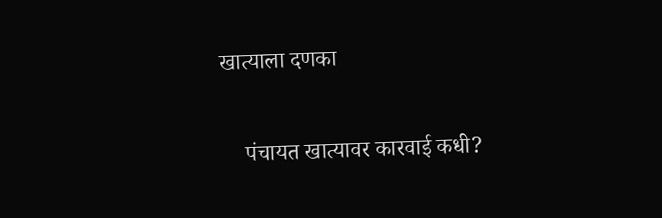खात्याला दणका

    पंचायत खात्यावर कारवाई कधी?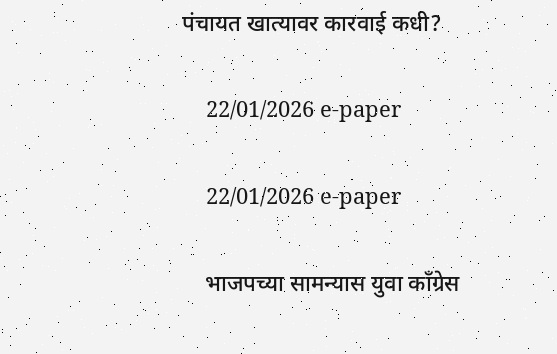पंचायत खात्यावर कारवाई कधी?

    22/01/2026 e-paper

    22/01/2026 e-paper

    भाजपच्या सामन्यास युवा काँग्रेस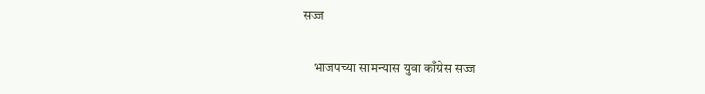सज्ज

    भाजपच्या सामन्यास युवा काँग्रेस सज्ज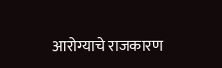आरोग्याचे राजकारण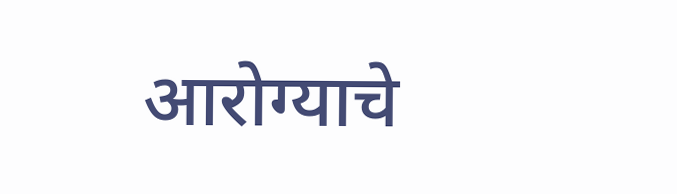आरोग्याचे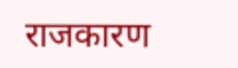राजकारण